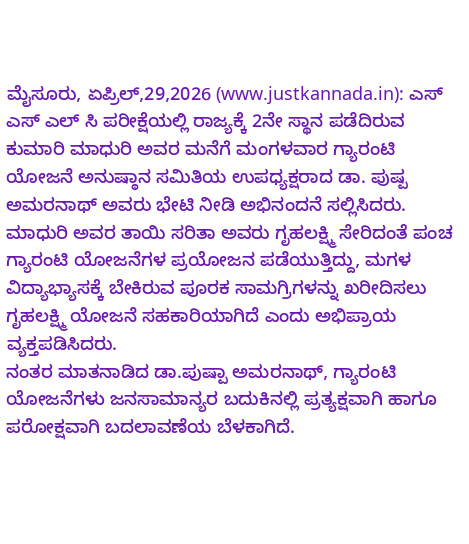ಮೈಸೂರು, ಏಪ್ರಿಲ್,29,2026 (www.justkannada.in): ಎಸ್ ಎಸ್ ಎಲ್ ಸಿ ಪರೀಕ್ಷೆಯಲ್ಲಿ ರಾಜ್ಯಕ್ಕೆ 2ನೇ ಸ್ಥಾನ ಪಡೆದಿರುವ ಕುಮಾರಿ ಮಾಧುರಿ ಅವರ ಮನೆಗೆ ಮಂಗಳವಾರ ಗ್ಯಾರಂಟಿ ಯೋಜನೆ ಅನುಷ್ಠಾನ ಸಮಿತಿಯ ಉಪಧ್ಯಕ್ಷರಾದ ಡಾ. ಪುಷ್ಪ ಅಮರನಾಥ್ ಅವರು ಭೇಟಿ ನೀಡಿ ಅಭಿನಂದನೆ ಸಲ್ಲಿಸಿದರು.
ಮಾಧುರಿ ಅವರ ತಾಯಿ ಸರಿತಾ ಅವರು ಗೃಹಲಕ್ಷ್ಮಿ ಸೇರಿದಂತೆ ಪಂಚ ಗ್ಯಾರಂಟಿ ಯೋಜನೆಗಳ ಪ್ರಯೋಜನ ಪಡೆಯುತ್ತಿದ್ದು, ಮಗಳ ವಿದ್ಯಾಭ್ಯಾಸಕ್ಕೆ ಬೇಕಿರುವ ಪೂರಕ ಸಾಮಗ್ರಿಗಳನ್ನು ಖರೀದಿಸಲು ಗೃಹಲಕ್ಷ್ಮಿ ಯೋಜನೆ ಸಹಕಾರಿಯಾಗಿದೆ ಎಂದು ಅಭಿಪ್ರಾಯ ವ್ಯಕ್ತಪಡಿಸಿದರು.
ನಂತರ ಮಾತನಾಡಿದ ಡಾ.ಪುಷ್ಪಾ ಅಮರನಾಥ್, ಗ್ಯಾರಂಟಿ ಯೋಜನೆಗಳು ಜನಸಾಮಾನ್ಯರ ಬದುಕಿನಲ್ಲಿ ಪ್ರತ್ಯಕ್ಷವಾಗಿ ಹಾಗೂ ಪರೋಕ್ಷವಾಗಿ ಬದಲಾವಣೆಯ ಬೆಳಕಾಗಿದೆ.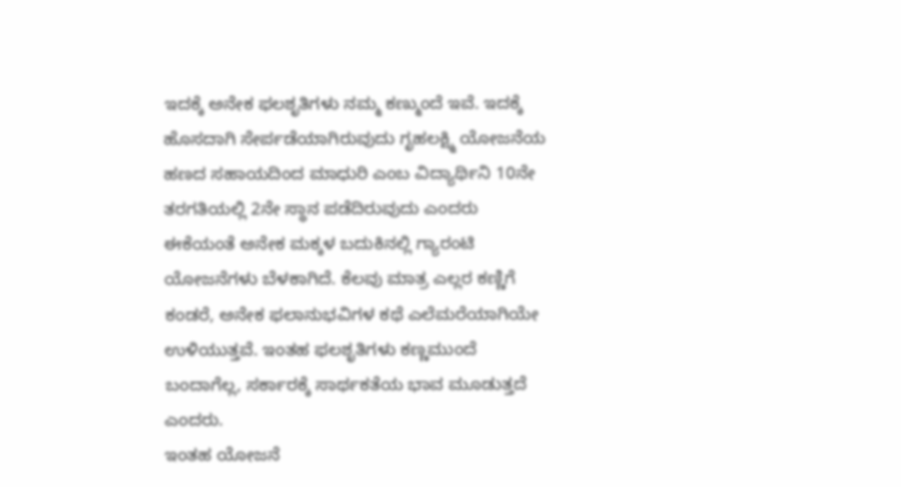ಇದಕ್ಕೆ ಅನೇಕ ಫಲಶೃತಿಗಳು ನಮ್ಮ ಕಣ್ಮುಂದೆ ಇವೆ. ಇದಕ್ಕೆ ಹೊಸದಾಗಿ ಸೇರ್ಪಡೆಯಾಗಿರುವುದು ಗೃಹಲಕ್ಷ್ಮಿ ಯೋಜನೆಯ ಹಣದ ಸಹಾಯದಿಂದ ಮಾಧುರಿ ಎಂಬ ವಿದ್ಯಾರ್ಥಿನಿ 10ನೇ ತರಗತಿಯಲ್ಲಿ 2ನೇ ಸ್ಥಾನ ಪಡೆದಿರುವುದು ಎಂದರು
ಈಕೆಯಂತೆ ಅನೇಕ ಮಕ್ಕಳ ಬದುಕಿನಲ್ಲಿ ಗ್ಯಾರಂಟಿ ಯೋಜನೆಗಳು ಬೆಳಕಾಗಿದೆ. ಕೆಲವು ಮಾತ್ರ ಎಲ್ಲರ ಕಣ್ಣಿಗೆ ಕಂಡರೆ, ಅನೇಕ ಫಲಾನುಭವಿಗಳ ಕಥೆ ಎಲೆಮರೆಯಾಗಿಯೇ ಉಳಿಯುತ್ತವೆ. ಇಂತಹ ಫಲಶೃತಿಗಳು ಕಣ್ಣಮುಂದೆ ಬಂದಾಗೆಲ್ಲ, ಸರ್ಕಾರಕ್ಕೆ ಸಾರ್ಥಕತೆಯ ಭಾವ ಮೂಡುತ್ತದೆ ಎಂದರು.
ಇಂತಹ ಯೋಜನೆ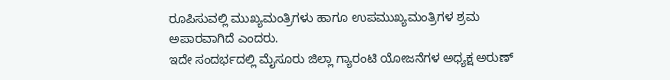ರೂಪಿಸುವಲ್ಲಿ ಮುಖ್ಯಮಂತ್ರಿಗಳು ಹಾಗೂ ಉಪಮುಖ್ಯಮಂತ್ರಿಗಳ ಶ್ರಮ ಅಪಾರವಾಗಿದೆ ಎಂದರು.
ಇದೇ ಸಂದರ್ಭದಲ್ಲಿ ಮೈಸೂರು ಜಿಲ್ಲಾ ಗ್ಯಾರಂಟಿ ಯೋಜನೆಗಳ ಅಧ್ಯಕ್ಷ ಅರುಣ್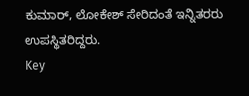ಕುಮಾರ್, ಲೋಕೇಶ್ ಸೇರಿದಂತೆ ಇನ್ನಿತರರು ಉಪಸ್ಥಿತರಿದ್ದರು.
Key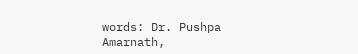words: Dr. Pushpa Amarnath,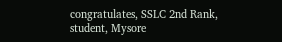congratulates, SSLC 2nd Rank, student, Mysore